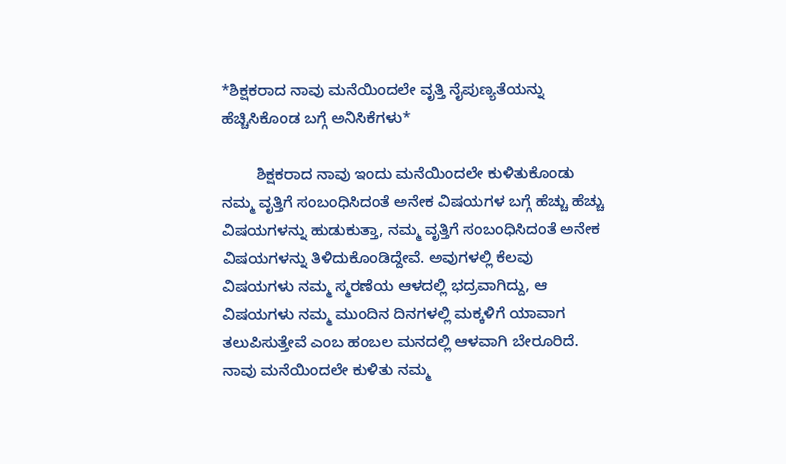*ಶಿಕ್ಷಕರಾದ ನಾವು ಮನೆಯಿಂದಲೇ ವೃತ್ತಿ ನೈಪುಣ್ಯತೆಯನ್ನು ಹೆಚ್ಚಿಸಿಕೊಂಡ ಬಗ್ಗೆ ಅನಿಸಿಕೆಗಳು*

        ಶಿಕ್ಷಕರಾದ ನಾವು ಇಂದು ಮನೆಯಿಂದಲೇ ಕುಳಿತುಕೊಂಡು ನಮ್ಮ ವೃತ್ತಿಗೆ ಸಂಬಂಧಿಸಿದಂತೆ ಅನೇಕ ವಿಷಯಗಳ ಬಗ್ಗೆ ಹೆಚ್ಚು ಹೆಚ್ಚು ವಿಷಯಗಳನ್ನು ಹುಡುಕುತ್ತಾ, ನಮ್ಮ ವೃತ್ತಿಗೆ ಸಂಬಂಧಿಸಿದಂತೆ ಅನೇಕ ವಿಷಯಗಳನ್ನು ತಿಳಿದುಕೊಂಡಿದ್ದೇವೆ. ಅವುಗಳಲ್ಲಿ ಕೆಲವು ವಿಷಯಗಳು ನಮ್ಮ ಸ್ಮರಣೆಯ ಆಳದಲ್ಲಿ ಭದ್ರವಾಗಿದ್ದು, ಆ ವಿಷಯಗಳು ನಮ್ಮ ಮುಂದಿನ ದಿನಗಳಲ್ಲಿ ಮಕ್ಕಳಿಗೆ ಯಾವಾಗ ತಲುಪಿಸುತ್ತೇವೆ ಎಂಬ ಹಂಬಲ ಮನದಲ್ಲಿ ಆಳವಾಗಿ ಬೇರೂರಿದೆ. ನಾವು ಮನೆಯಿಂದಲೇ ಕುಳಿತು ನಮ್ಮ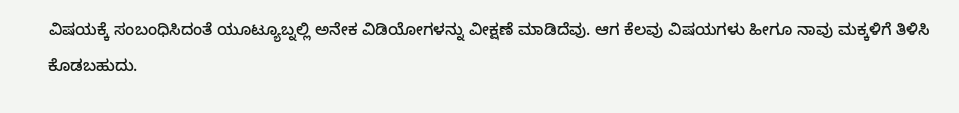ವಿಷಯಕ್ಕೆ ಸಂಬಂಧಿಸಿದಂತೆ ಯೂಟ್ಯೂಬ್ನಲ್ಲಿ ಅನೇಕ ವಿಡಿಯೋಗಳನ್ನು ವೀಕ್ಷಣೆ ಮಾಡಿದೆವು. ಆಗ ಕೆಲವು ವಿಷಯಗಳು ಹೀಗೂ ನಾವು ಮಕ್ಕಳಿಗೆ ತಿಳಿಸಿ ಕೊಡಬಹುದು.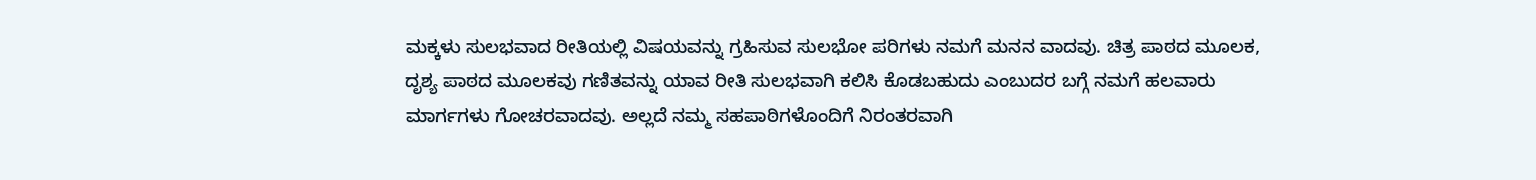ಮಕ್ಕಳು ಸುಲಭವಾದ ರೀತಿಯಲ್ಲಿ ವಿಷಯವನ್ನು ಗ್ರಹಿಸುವ ಸುಲಭೋ ಪರಿಗಳು ನಮಗೆ ಮನನ ವಾದವು. ಚಿತ್ರ ಪಾಠದ ಮೂಲಕ, ದೃಶ್ಯ ಪಾಠದ ಮೂಲಕವು ಗಣಿತವನ್ನು ಯಾವ ರೀತಿ ಸುಲಭವಾಗಿ ಕಲಿಸಿ ಕೊಡಬಹುದು ಎಂಬುದರ ಬಗ್ಗೆ ನಮಗೆ ಹಲವಾರು ಮಾರ್ಗಗಳು ಗೋಚರವಾದವು. ಅಲ್ಲದೆ ನಮ್ಮ ಸಹಪಾಠಿಗಳೊಂದಿಗೆ ನಿರಂತರವಾಗಿ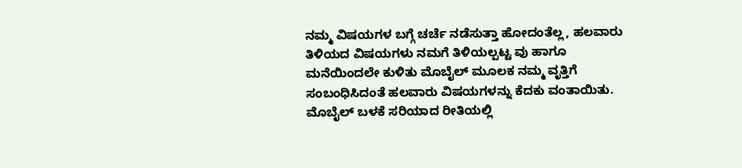ನಮ್ಮ ವಿಷಯಗಳ ಬಗ್ಗೆ ಚರ್ಚೆ ನಡೆಸುತ್ತಾ ಹೋದಂತೆಲ್ಲ, ಹಲವಾರು ತಿಳಿಯದ ವಿಷಯಗಳು ನಮಗೆ ತಿಳಿಯಲ್ಪಟ್ಟ ವು ಹಾಗೂ ಮನೆಯಿಂದಲೇ ಕುಳಿತು ಮೊಬೈಲ್ ಮೂಲಕ ನಮ್ಮ ವೃತ್ತಿಗೆ ಸಂಬಂಧಿಸಿದಂತೆ ಹಲವಾರು ವಿಷಯಗಳನ್ನು ಕೆದಕು ವಂತಾಯಿತು. ಮೊಬೈಲ್ ಬಳಕೆ ಸರಿಯಾದ ರೀತಿಯಲ್ಲಿ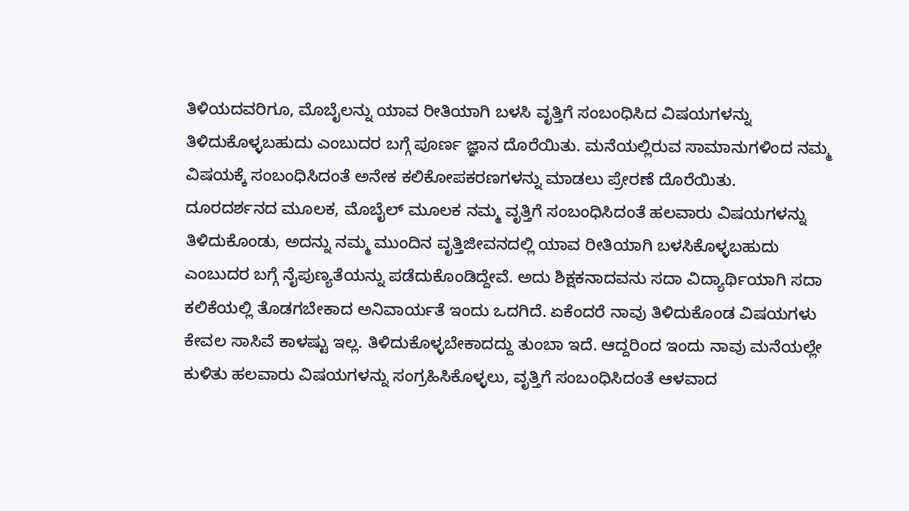ತಿಳಿಯದವರಿಗೂ, ಮೊಬೈಲನ್ನು ಯಾವ ರೀತಿಯಾಗಿ ಬಳಸಿ ವೃತ್ತಿಗೆ ಸಂಬಂಧಿಸಿದ ವಿಷಯಗಳನ್ನು ತಿಳಿದುಕೊಳ್ಳಬಹುದು ಎಂಬುದರ ಬಗ್ಗೆ ಪೂರ್ಣ ಜ್ಞಾನ ದೊರೆಯಿತು. ಮನೆಯಲ್ಲಿರುವ ಸಾಮಾನುಗಳಿಂದ ನಮ್ಮ ವಿಷಯಕ್ಕೆ ಸಂಬಂಧಿಸಿದಂತೆ ಅನೇಕ ಕಲಿಕೋಪಕರಣಗಳನ್ನು ಮಾಡಲು ಪ್ರೇರಣೆ ದೊರೆಯಿತು. ದೂರದರ್ಶನದ ಮೂಲಕ, ಮೊಬೈಲ್ ಮೂಲಕ ನಮ್ಮ ವೃತ್ತಿಗೆ ಸಂಬಂಧಿಸಿದಂತೆ ಹಲವಾರು ವಿಷಯಗಳನ್ನು ತಿಳಿದುಕೊಂಡು, ಅದನ್ನು ನಮ್ಮ ಮುಂದಿನ ವೃತ್ತಿಜೀವನದಲ್ಲಿ ಯಾವ ರೀತಿಯಾಗಿ ಬಳಸಿಕೊಳ್ಳಬಹುದು ಎಂಬುದರ ಬಗ್ಗೆ ನೈಪುಣ್ಯತೆಯನ್ನು ಪಡೆದುಕೊಂಡಿದ್ದೇವೆ. ಅದು ಶಿಕ್ಷಕನಾದವನು ಸದಾ ವಿದ್ಯಾರ್ಥಿಯಾಗಿ ಸದಾ ಕಲಿಕೆಯಲ್ಲಿ ತೊಡಗಬೇಕಾದ ಅನಿವಾರ್ಯತೆ ಇಂದು ಒದಗಿದೆ. ಏಕೆಂದರೆ ನಾವು ತಿಳಿದುಕೊಂಡ ವಿಷಯಗಳು ಕೇವಲ ಸಾಸಿವೆ ಕಾಳಷ್ಟು ಇಲ್ಲ. ತಿಳಿದುಕೊಳ್ಳಬೇಕಾದದ್ದು ತುಂಬಾ ಇದೆ. ಆದ್ದರಿಂದ ಇಂದು ನಾವು ಮನೆಯಲ್ಲೇ ಕುಳಿತು ಹಲವಾರು ವಿಷಯಗಳನ್ನು ಸಂಗ್ರಹಿಸಿಕೊಳ್ಳಲು, ವೃತ್ತಿಗೆ ಸಂಬಂಧಿಸಿದಂತೆ ಆಳವಾದ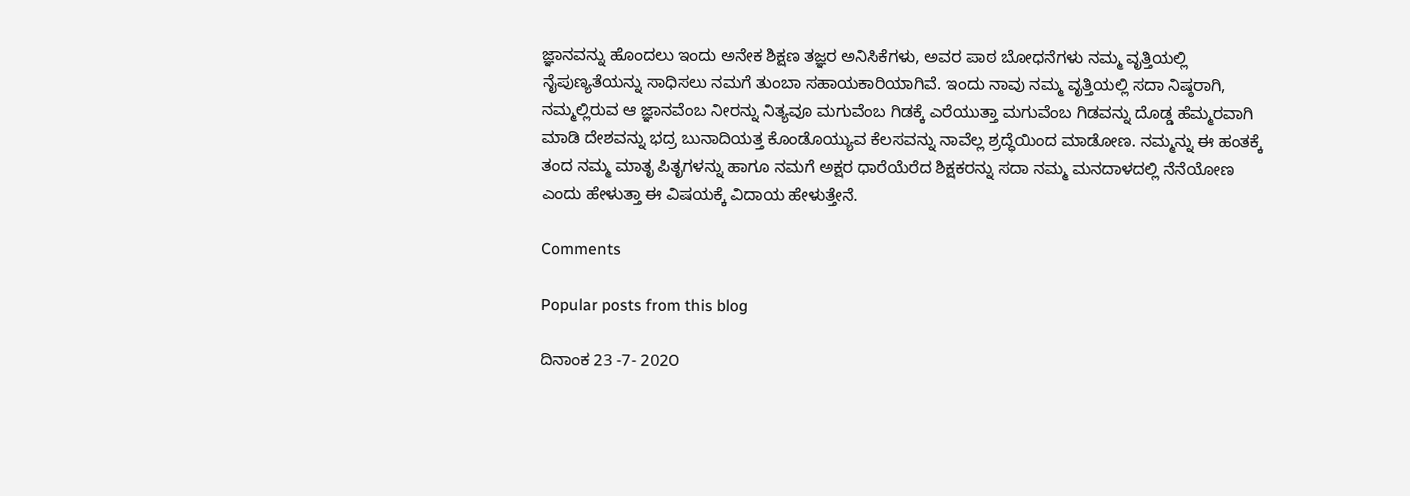ಜ್ಞಾನವನ್ನು ಹೊಂದಲು ಇಂದು ಅನೇಕ ಶಿಕ್ಷಣ ತಜ್ಞರ ಅನಿಸಿಕೆಗಳು, ಅವರ ಪಾಠ ಬೋಧನೆಗಳು ನಮ್ಮ ವೃತ್ತಿಯಲ್ಲಿ ನೈಪುಣ್ಯತೆಯನ್ನು ಸಾಧಿಸಲು ನಮಗೆ ತುಂಬಾ ಸಹಾಯಕಾರಿಯಾಗಿವೆ. ಇಂದು ನಾವು ನಮ್ಮ ವೃತ್ತಿಯಲ್ಲಿ ಸದಾ ನಿಷ್ಠರಾಗಿ, ನಮ್ಮಲ್ಲಿರುವ ಆ ಜ್ಞಾನವೆಂಬ ನೀರನ್ನು ನಿತ್ಯವೂ ಮಗುವೆಂಬ ಗಿಡಕ್ಕೆ ಎರೆಯುತ್ತಾ ಮಗುವೆಂಬ ಗಿಡವನ್ನು ದೊಡ್ಡ ಹೆಮ್ಮರವಾಗಿ ಮಾಡಿ ದೇಶವನ್ನು ಭದ್ರ ಬುನಾದಿಯತ್ತ ಕೊಂಡೊಯ್ಯುವ ಕೆಲಸವನ್ನು ನಾವೆಲ್ಲ ಶ್ರದ್ಧೆಯಿಂದ ಮಾಡೋಣ. ನಮ್ಮನ್ನು ಈ ಹಂತಕ್ಕೆ ತಂದ ನಮ್ಮ ಮಾತೃ ಪಿತೃಗಳನ್ನು ಹಾಗೂ ನಮಗೆ ಅಕ್ಷರ ಧಾರೆಯೆರೆದ ಶಿಕ್ಷಕರನ್ನು ಸದಾ ನಮ್ಮ ಮನದಾಳದಲ್ಲಿ ನೆನೆಯೋಣ ಎಂದು ಹೇಳುತ್ತಾ ಈ ವಿಷಯಕ್ಕೆ ವಿದಾಯ ಹೇಳುತ್ತೇನೆ.

Comments

Popular posts from this blog

ದಿನಾಂಕ 23 -7- 202೦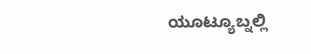ಯೂಟ್ಯೂಬ್ನಲ್ಲಿ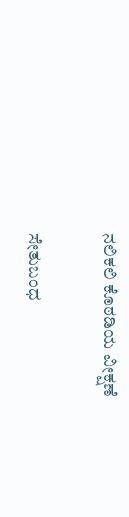ನಲಿಕಲಿ ಕೊಠಡಿಯ ವೀಕ್ಷಣೆ

ಸೇತುಬಂಧ